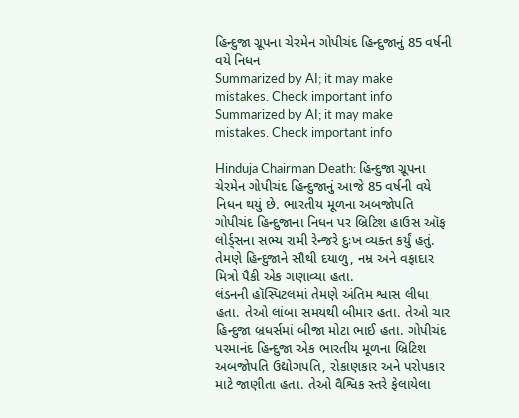હિન્દુજા ગ્રૂપના ચેરમેન ગોપીચંદ હિન્દુજાનું 85 વર્ષની વયે નિધન
Summarized by AI; it may make mistakes. Check important info
Summarized by AI; it may make mistakes. Check important info

Hinduja Chairman Death: હિન્દુજા ગ્રૂપના ચેરમેન ગોપીચંદ હિન્દુજાનું આજે 85 વર્ષની વયે નિધન થયું છે. ભારતીય મૂળના અબજોપતિ ગોપીચંદ હિન્દુજાના નિધન પર બ્રિટિશ હાઉસ ઑફ લોર્ડ્સના સભ્ય રામી રેન્જરે દુઃખ વ્યક્ત કર્યું હતું. તેમણે હિન્દુજાને સૌથી દયાળુ, નમ્ર અને વફાદાર મિત્રો પૈકી એક ગણાવ્યા હતા.
લંડનની હૉસ્પિટલમાં તેમણે અંતિમ શ્વાસ લીધા હતા. તેઓ લાંબા સમયથી બીમાર હતા. તેઓ ચાર હિન્દુજા બ્રધર્સમાં બીજા મોટા ભાઈ હતા. ગોપીચંદ પરમાનંદ હિન્દુજા એક ભારતીય મૂળના બ્રિટિશ અબજોપતિ ઉદ્યોગપતિ, રોકાણકાર અને પરોપકાર માટે જાણીતા હતા. તેઓ વૈશ્વિક સ્તરે ફેલાયેલા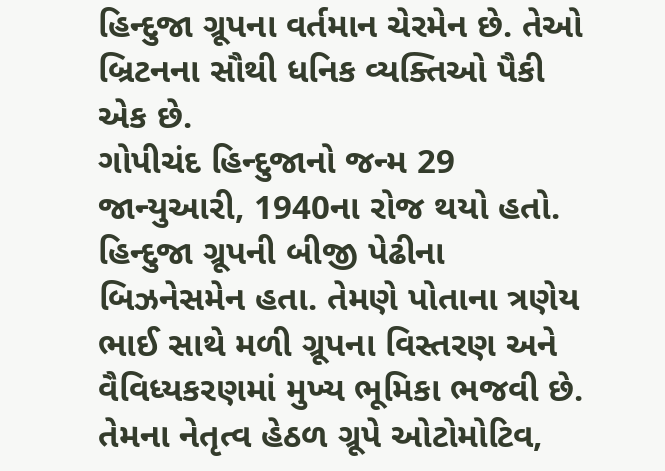હિન્દુજા ગ્રૂપના વર્તમાન ચેરમેન છે. તેઓ બ્રિટનના સૌથી ધનિક વ્યક્તિઓ પૈકી એક છે.
ગોપીચંદ હિન્દુજાનો જન્મ 29 જાન્યુઆરી, 1940ના રોજ થયો હતો. હિન્દુજા ગ્રૂપની બીજી પેઢીના બિઝનેસમેન હતા. તેમણે પોતાના ત્રણેય ભાઈ સાથે મળી ગ્રૂપના વિસ્તરણ અને વૈવિધ્યકરણમાં મુખ્ય ભૂમિકા ભજવી છે. તેમના નેતૃત્વ હેઠળ ગ્રૂપે ઓટોમોટિવ,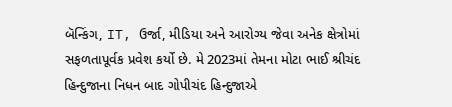બૅન્કિંગ, IT, ઉર્જા, મીડિયા અને આરોગ્ય જેવા અનેક ક્ષેત્રોમાં સફળતાપૂર્વક પ્રવેશ કર્યો છે. મે 2023માં તેમના મોટા ભાઈ શ્રીચંદ હિન્દુજાના નિધન બાદ ગોપીચંદ હિન્દુજાએ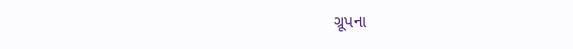ગ્રૂપના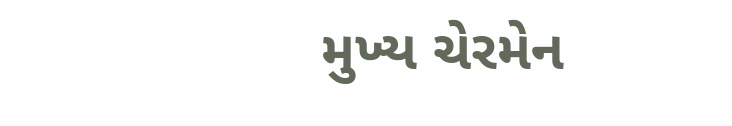મુખ્ય ચેરમેન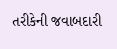તરીકેની જવાબદારી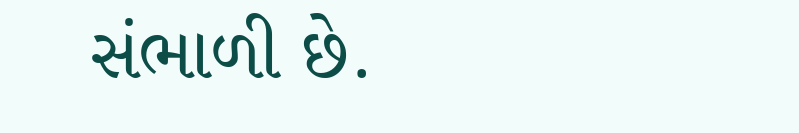સંભાળી છે.